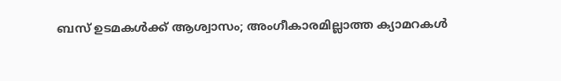ബസ് ഉടമകൾക്ക് ആശ്വാസം; അംഗീകാരമില്ലാത്ത ക്യാമറകൾ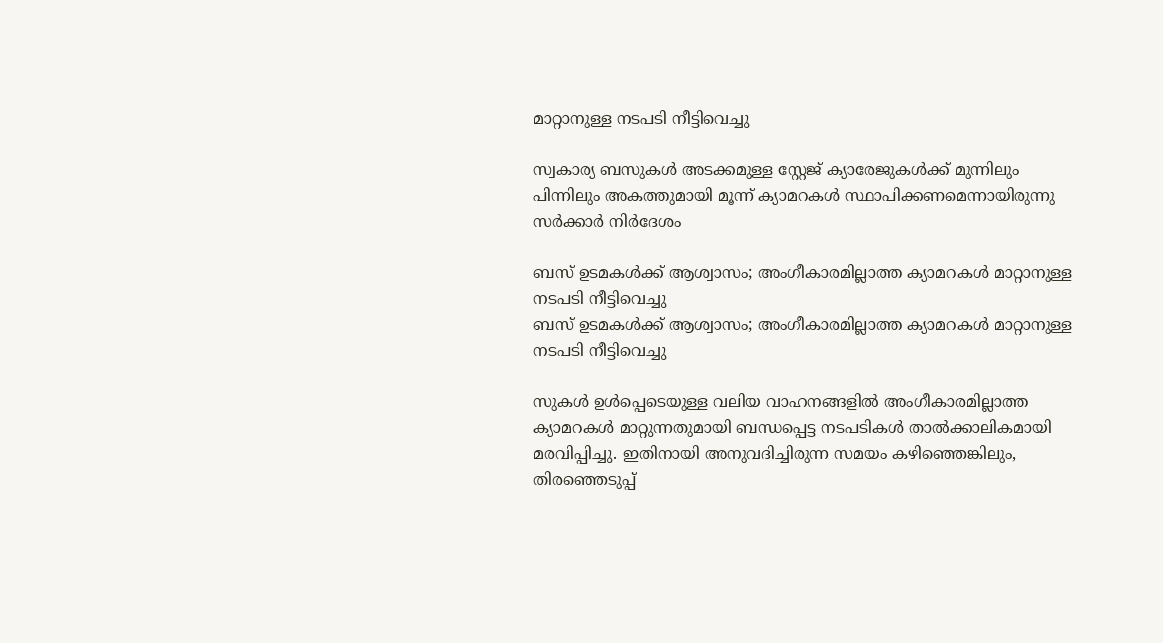മാറ്റാനുള്ള നടപടി നീട്ടിവെച്ചു

സ്വകാര്യ ബസുകൾ അടക്കമുള്ള സ്റ്റേജ് ക്യാരേജുകൾക്ക് മുന്നിലും പിന്നിലും അകത്തുമായി മൂന്ന് ക്യാമറകൾ സ്ഥാപിക്കണമെന്നായിരുന്നു സർക്കാർ നിർദേശം

ബസ് ഉടമകൾക്ക് ആശ്വാസം; അംഗീകാരമില്ലാത്ത ക്യാമറകൾ മാറ്റാനുള്ള നടപടി നീട്ടിവെച്ചു
ബസ് ഉടമകൾക്ക് ആശ്വാസം; അംഗീകാരമില്ലാത്ത ക്യാമറകൾ മാറ്റാനുള്ള നടപടി നീട്ടിവെച്ചു

സുകൾ ഉൾപ്പെടെയുള്ള വലിയ വാഹനങ്ങളിൽ അംഗീകാരമില്ലാത്ത ക്യാമറകൾ മാറ്റുന്നതുമായി ബന്ധപ്പെട്ട നടപടികൾ താൽക്കാലികമായി മരവിപ്പിച്ചു. ഇതിനായി അനുവദിച്ചിരുന്ന സമയം കഴിഞ്ഞെങ്കിലും, തിരഞ്ഞെടുപ്പ്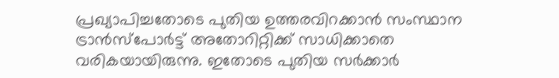പ്രഖ്യാപിച്ചതോടെ പുതിയ ഉത്തരവിറക്കാൻ സംസ്ഥാന ട്രാൻസ്പോർട്ട് അതോറിറ്റിക്ക് സാധിക്കാതെ വരികയായിരുന്നു. ഇതോടെ പുതിയ സർക്കാർ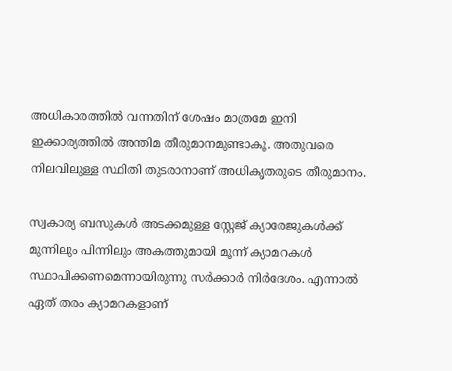അധികാരത്തിൽ വന്നതിന് ശേഷം മാത്രമേ ഇനി ഇക്കാര്യത്തിൽ അന്തിമ തീരുമാനമുണ്ടാകൂ. അതുവരെ നിലവിലുള്ള സ്ഥിതി തുടരാനാണ് അധികൃതരുടെ തീരുമാനം.

സ്വകാര്യ ബസുകൾ അടക്കമുള്ള സ്റ്റേജ് ക്യാരേജുകൾക്ക് മുന്നിലും പിന്നിലും അകത്തുമായി മൂന്ന് ക്യാമറകൾ സ്ഥാപിക്കണമെന്നായിരുന്നു സർക്കാർ നിർദേശം. എന്നാൽ ഏത് തരം ക്യാമറകളാണ്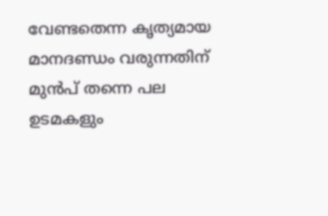വേണ്ടതെന്ന കൃത്യമായ മാനദണ്ഡം വരുന്നതിന് മുൻപ് തന്നെ പല ഉടമകളും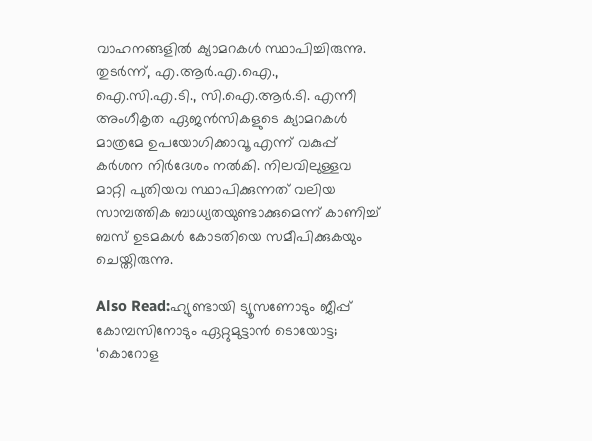വാഹനങ്ങളിൽ ക്യാമറകൾ സ്ഥാപിച്ചിരുന്നു. തുടർന്ന്, എ.ആർ.എ.ഐ., ഐ.സി.എ.ടി., സി.ഐ.ആർ.ടി. എന്നീ അംഗീകൃത ഏജൻസികളുടെ ക്യാമറകൾ മാത്രമേ ഉപയോഗിക്കാവൂ എന്ന് വകുപ്പ് കർശന നിർദേശം നൽകി. നിലവിലുള്ളവ മാറ്റി പുതിയവ സ്ഥാപിക്കുന്നത് വലിയ സാമ്പത്തിക ബാധ്യതയുണ്ടാക്കുമെന്ന് കാണിച്ച് ബസ് ഉടമകൾ കോടതിയെ സമീപിക്കുകയും ചെയ്തിരുന്നു.

Also Read:ഹ്യുണ്ടായി ട്യൂസണോടും ജീപ്പ് കോമ്പസിനോടും ഏറ്റുമുട്ടാൻ ടൊയോട്ട; ‘കൊറോള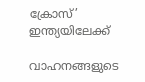ക്രോസ്’ ഇന്ത്യയിലേക്ക്

വാഹനങ്ങളുടെ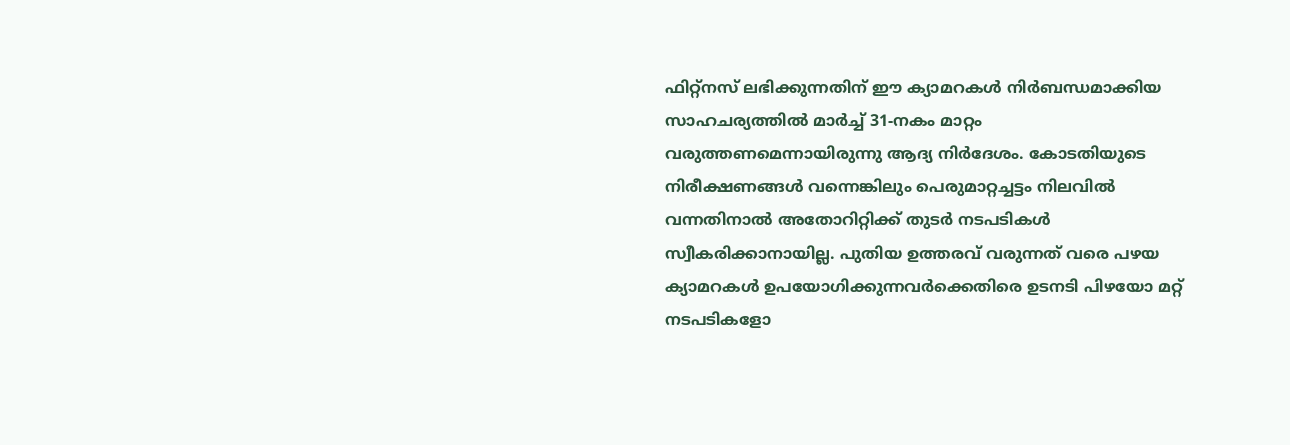ഫിറ്റ്‌നസ് ലഭിക്കുന്നതിന് ഈ ക്യാമറകൾ നിർബന്ധമാക്കിയ സാഹചര്യത്തിൽ മാർച്ച് 31-നകം മാറ്റം വരുത്തണമെന്നായിരുന്നു ആദ്യ നിർദേശം. കോടതിയുടെ നിരീക്ഷണങ്ങൾ വന്നെങ്കിലും പെരുമാറ്റച്ചട്ടം നിലവിൽ വന്നതിനാൽ അതോറിറ്റിക്ക് തുടർ നടപടികൾ സ്വീകരിക്കാനായില്ല. പുതിയ ഉത്തരവ് വരുന്നത് വരെ പഴയ ക്യാമറകൾ ഉപയോഗിക്കുന്നവർക്കെതിരെ ഉടനടി പിഴയോ മറ്റ് നടപടികളോ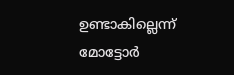ഉണ്ടാകില്ലെന്ന് മോട്ടോർ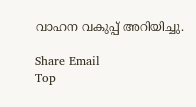വാഹന വകുപ്പ് അറിയിച്ചു.

Share Email
Top